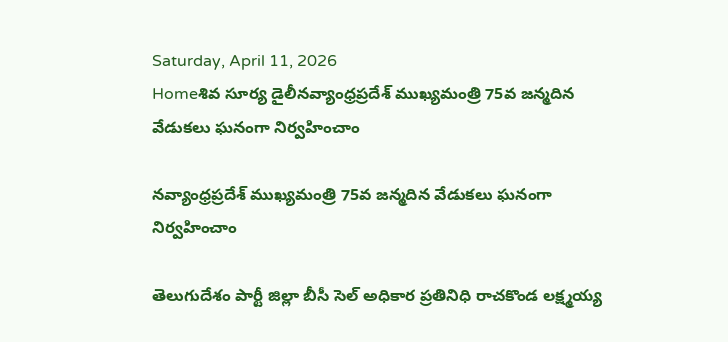Saturday, April 11, 2026
Homeశివ సూర్య డైలీనవ్యాంధ్రప్రదేశ్ ముఖ్యమంత్రి 75వ జన్మదిన వేడుకలు ఘనంగా నిర్వహించాం

నవ్యాంధ్రప్రదేశ్ ముఖ్యమంత్రి 75వ జన్మదిన వేడుకలు ఘనంగా నిర్వహించాం

తెలుగుదేశం పార్టీ జిల్లా బీసీ సెల్ అధికార ప్రతినిధి రాచకొండ లక్ష్మయ్య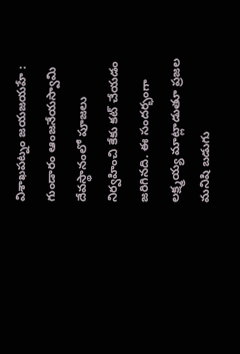విశాఖపట్నం జయజయహే : గుండారం ఆంజనేయస్వామి దేవస్థానంలో పూజలు నిర్వహించి కేకు కట్ చేయడం జరిగినది. ఈ సందర్భంగా లక్ష్మయ్య మాట్లాడుతూ ప్రజల మనిషి బడుగు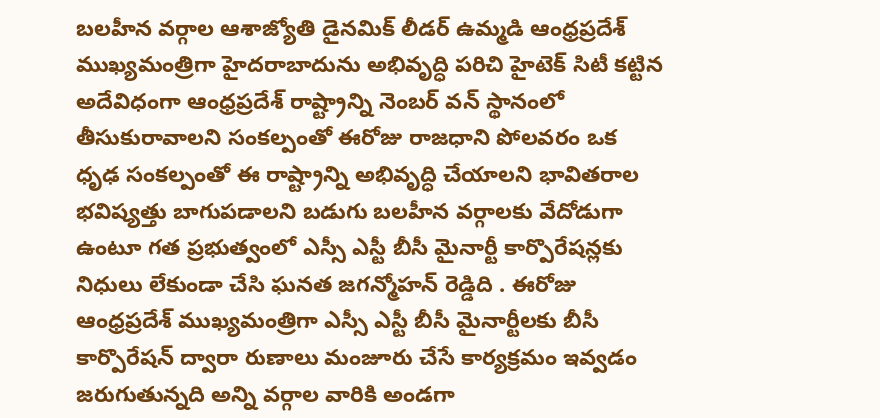బలహీన వర్గాల ఆశాజ్యోతి డైనమిక్ లీడర్ ఉమ్మడి ఆంధ్రప్రదేశ్ ముఖ్యమంత్రిగా హైదరాబాదును అభివృద్ధి పరిచి హైటెక్ సిటీ కట్టిన అదేవిధంగా ఆంధ్రప్రదేశ్ రాష్ట్రాన్ని నెంబర్ వన్ స్థానంలో తీసుకురావాలని సంకల్పంతో ఈరోజు రాజధాని పోలవరం ఒక ధృఢ సంకల్పంతో ఈ రాష్ట్రాన్ని అభివృద్ధి చేయాలని భావితరాల భవిష్యత్తు బాగుపడాలని బడుగు బలహీన వర్గాలకు వేదోడుగా ఉంటూ గత ప్రభుత్వంలో ఎస్సీ ఎస్టీ బీసీ మైనార్టీ కార్పొరేషన్లకు నిధులు లేకుండా చేసి ఘనత జగన్మోహన్ రెడ్డిది . ఈరోజు ఆంధ్రప్రదేశ్ ముఖ్యమంత్రిగా ఎస్సీ ఎస్టీ బీసీ మైనార్టీలకు బీసీ కార్పొరేషన్ ద్వారా రుణాలు మంజూరు చేసే కార్యక్రమం ఇవ్వడం జరుగుతున్నది అన్ని వర్గాల వారికి అండగా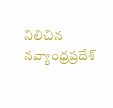నిలిచిన నవ్యాంధ్రప్రదేశ్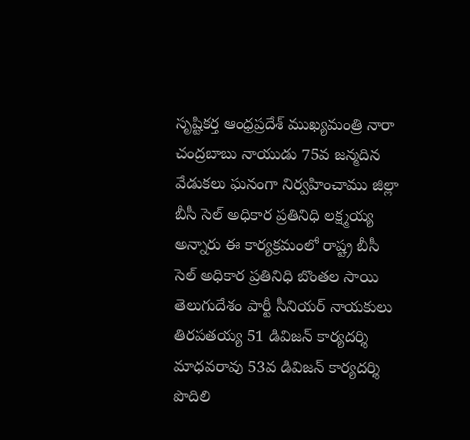సృష్టికర్త ఆంధ్రప్రదేశ్ ముఖ్యమంత్రి నారా చంద్రబాబు నాయుడు 75వ జన్మదిన వేడుకలు ఘనంగా నిర్వహించాము జిల్లా బీసీ సెల్ అధికార ప్రతినిధి లక్ష్మయ్య అన్నారు ఈ కార్యక్రమంలో రాష్ట్ర బీసీ సెల్ అధికార ప్రతినిధి బొంతల సాయి తెలుగుదేశం పార్టీ సీనియర్ నాయకులు తిరపతయ్య 51 డివిజన్ కార్యదర్శి మాధవరావు 53వ డివిజన్ కార్యదర్శి పొదిలి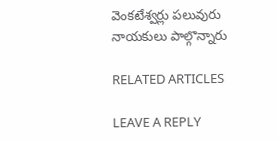వెంకటేశ్వర్లు పలువురు నాయకులు పాల్గొన్నారు

RELATED ARTICLES

LEAVE A REPLY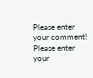Please enter your comment!
Please enter your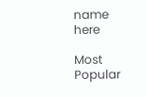name here

Most Popular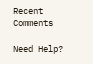Recent Comments

Need Help?